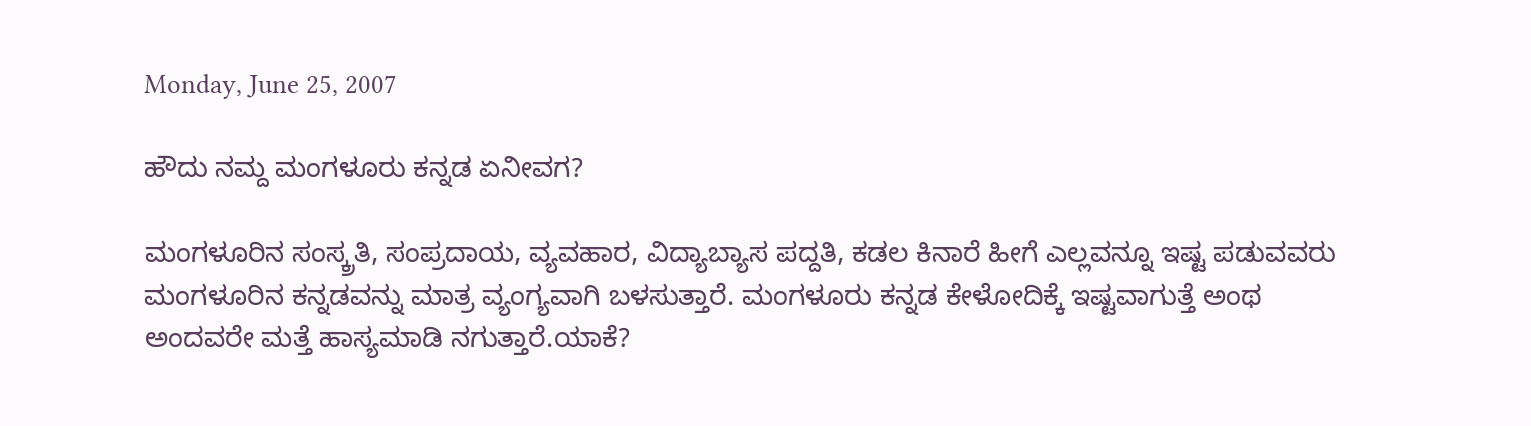Monday, June 25, 2007

ಹೌದು ನಮ್ದ ಮಂಗಳೂರು ಕನ್ನಡ ಏನೀವಗ?

ಮಂಗಳೂರಿನ ಸಂಸ್ಕ್ರತಿ, ಸಂಪ್ರದಾಯ, ವ್ಯವಹಾರ, ವಿದ್ಯಾಬ್ಯಾಸ ಪದ್ದತಿ, ಕಡಲ ಕಿನಾರೆ ಹೀಗೆ ಎಲ್ಲವನ್ನೂ ಇಷ್ಟ ಪಡುವವರು ಮಂಗಳೂರಿನ ಕನ್ನಡವನ್ನು ಮಾತ್ರ ವ್ಯಂಗ್ಯವಾಗಿ ಬಳಸುತ್ತಾರೆ. ಮಂಗಳೂರು ಕನ್ನಡ ಕೇಳೋದಿಕ್ಕೆ ಇಷ್ಟವಾಗುತ್ತೆ ಅಂಥ ಅಂದವರೇ ಮತ್ತೆ ಹಾಸ್ಯಮಾಡಿ ನಗುತ್ತಾರೆ.ಯಾಕೆ?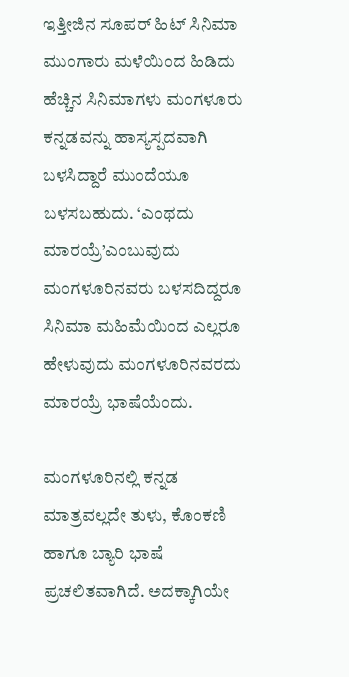ಇತ್ತೀಜಿನ ಸೂಪರ್ ಹಿಟ್ ಸಿನಿಮಾ ಮುಂಗಾರು ಮಳೆಯಿಂದ ಹಿಡಿದು ಹೆಚ್ಚಿನ ಸಿನಿಮಾಗಳು ಮಂಗಳೂರು ಕನ್ನಡವನ್ನು ಹಾಸ್ಯಸ್ಪದವಾಗಿ ಬಳಸಿದ್ದಾರೆ ಮುಂದೆಯೂ ಬಳಸಬಹುದು. ‘ಎಂಥದು ಮಾರಯ್ರೆ’ಎಂಬುವುದು ಮಂಗಳೂರಿನವರು ಬಳಸದಿದ್ದರೂ ಸಿನಿಮಾ ಮಹಿಮೆಯಿಂದ ಎಲ್ಲರೂ ಹೇಳುವುದು ಮಂಗಳೂರಿನವರದು ಮಾರಯ್ರೆ ಭಾಷೆಯೆಂದು.

ಮಂಗಳೂರಿನಲ್ಲಿ ಕನ್ನಡ ಮಾತ್ರವಲ್ಲದೇ ತುಳು, ಕೊಂಕಣಿ ಹಾಗೂ ಬ್ಯಾರಿ ಭಾಷೆ ಪ್ರಚಲಿತವಾಗಿದೆ. ಅದಕ್ಕಾಗಿಯೇ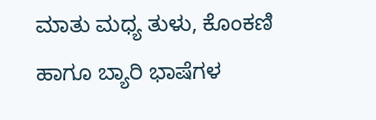ಮಾತು ಮಧ್ಯ ತುಳು, ಕೊಂಕಣಿ ಹಾಗೂ ಬ್ಯಾರಿ ಭಾಷೆಗಳ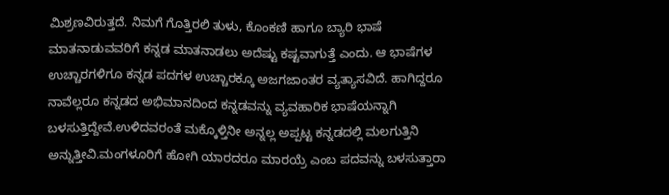ಮಿಶ್ರಣವಿರುತ್ತದೆ. ನಿಮಗೆ ಗೊತ್ತಿರಲಿ ತುಳು, ಕೊಂಕಣಿ ಹಾಗೂ ಬ್ಯಾರಿ ಭಾಷೆ ಮಾತನಾಡುವವರಿಗೆ ಕನ್ನಡ ಮಾತನಾಡಲು ಅದೆಷ್ಟು ಕಷ್ಟವಾಗು‌ತ್ತೆ ಎಂದು. ಆ ಭಾಷೆಗಳ ಉಚ್ಚಾರಗಳಿಗೂ ಕನ್ನಡ ಪದಗಳ ಉಚ್ಚಾರಕ್ಕೂ ಅಜಗಜಾಂತರ ವ್ಯತ್ಯಾಸವಿದೆ. ಹಾಗಿದ್ದರೂ ನಾವೆಲ್ಲರೂ ಕನ್ನಡದ ಅಭಿಮಾನದಿಂದ ಕನ್ನಡವನ್ನು ವ್ಯವಹಾರಿಕ ಭಾಷೆಯನ್ನಾಗಿ ಬಳಸುತ್ತಿದ್ದೇವೆ.ಉಳಿದವರಂತೆ ಮಕ್ಕೊಳ್ತಿನೀ ಅನ್ನಲ್ಲ ಅಪ್ಪಟ್ಟ ಕನ್ನಡದಲ್ಲಿ ಮಲಗುತ್ತಿನಿ ಅನ್ನುತ್ತೀವಿ.ಮಂಗಳೂರಿಗೆ ಹೋಗಿ ಯಾರದರೂ ಮಾರಯ್ರೆ ಎಂಬ ಪದವನ್ನು ಬಳಸುತ್ತಾರಾ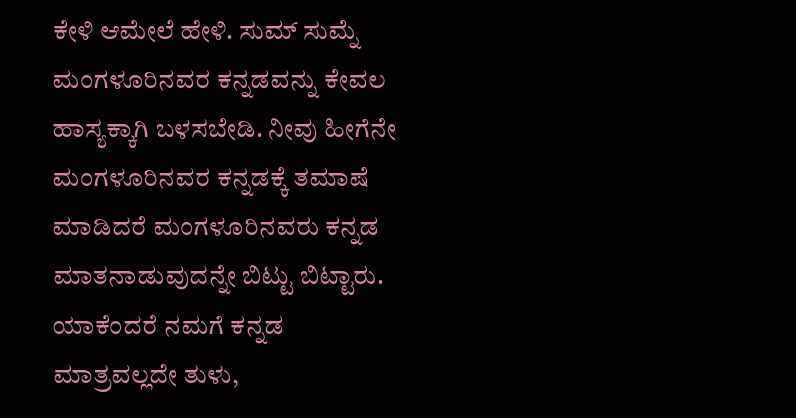ಕೇಳಿ ಆಮೇಲೆ ಹೇಳಿ. ಸುಮ್ ಸುಮ್ನೆ ಮಂಗಳೂರಿನವರ ಕನ್ನಡವನ್ನು ಕೇವಲ ಹಾಸ್ಯಕ್ಕಾಗಿ ಬಳಸಬೇಡಿ. ನೀವು ಹೀಗೆನೇ ಮಂಗಳೂರಿನವರ ಕನ್ನಡಕ್ಕೆ ತಮಾಷೆ ಮಾಡಿದರೆ ಮಂಗಳೂರಿನವರು ಕನ್ನಡ ಮಾತನಾಡುವುದನ್ನೇ ಬಿಟ್ಟು ಬಿಟ್ಟಾರು. ಯಾಕೆಂದರೆ ನಮಗೆ ಕನ್ನಡ ಮಾತ್ರವಲ್ಲದೇ ತುಳು,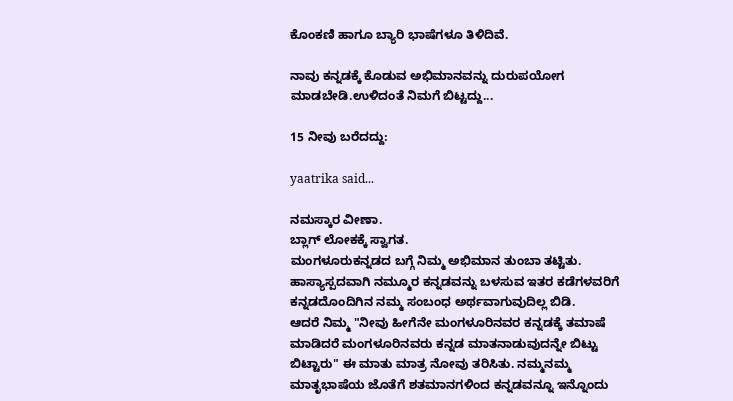ಕೊಂಕಣಿ ಹಾಗೂ ಬ್ಯಾರಿ ಭಾಷೆಗಳೂ ತಿಳಿದಿವೆ.

ನಾವು ಕನ್ನಡಕ್ಕೆ ಕೊಡುವ ಅಭಿಮಾನವನ್ನು ದುರುಪಯೋಗ ಮಾಡಬೇಡಿ.ಉಳಿದಂತೆ ನಿಮಗೆ ಬಿಟ್ಟದ್ದು...

15 ನೀವು ಬರೆದದ್ದು:

yaatrika said...

ನಮಸ್ಕಾರ ವೀಣಾ.
ಬ್ಲಾಗ್ ಲೋಕಕ್ಕೆ ಸ್ವಾಗತ.
ಮಂಗಳೂರುಕನ್ನಡದ ಬಗ್ಗೆ ನಿಮ್ಮ ಅಭಿಮಾನ ತುಂಬಾ ತಟ್ಟಿತು. ಹಾಸ್ಯಾಸ್ಪದವಾಗಿ ನಮ್ಮೂರ ಕನ್ನಡವನ್ನು ಬಳಸುವ ಇತರ ಕಡೆಗಳವರಿಗೆ ಕನ್ನಡದೊಂದಿಗಿನ ನಮ್ಮ ಸಂಬಂಧ ಅರ್ಥವಾಗುವುದಿಲ್ಲ ಬಿಡಿ.
ಆದರೆ ನಿಮ್ಮ "ನೀವು ಹೀಗೆನೇ ಮಂಗಳೂರಿನವರ ಕನ್ನಡಕ್ಕೆ ತಮಾಷೆ ಮಾಡಿದರೆ ಮಂಗಳೂರಿನವರು ಕನ್ನಡ ಮಾತನಾಡುವುದನ್ನೇ ಬಿಟ್ಟು ಬಿಟ್ಟಾರು" ಈ ಮಾತು ಮಾತ್ರ ನೋವು ತರಿಸಿತು. ನಮ್ಮನಮ್ಮ ಮಾತೃಭಾಷೆಯ ಜೊತೆಗೆ ಶತಮಾನಗಳಿಂದ ಕನ್ನಡವನ್ನೂ ಇನ್ನೊಂದು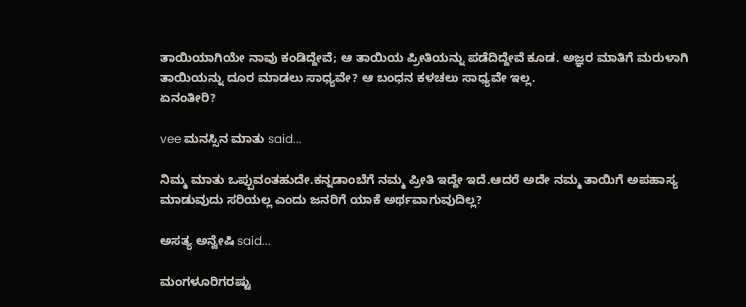ತಾಯಿಯಾಗಿಯೇ ನಾವು ಕಂಡಿದ್ದೇವೆ; ಆ ತಾಯಿಯ ಪ್ರೀತಿಯನ್ನು ಪಡೆದಿದ್ದೇವೆ ಕೂಡ. ಅಜ್ಞರ ಮಾತಿಗೆ ಮರುಳಾಗಿ ತಾಯಿಯನ್ನು ದೂರ ಮಾಡಲು ಸಾಧ್ಯವೇ? ಆ ಬಂಧನ ಕಳಚಲು ಸಾಧ್ಯವೇ ಇಲ್ಲ.
ಏನಂತೀರಿ?

vee ಮನಸ್ಸಿನ ಮಾತು said...

ನಿಮ್ಮ ಮಾತು ಒಪ್ಪುವಂತಹುದೇ.ಕನ್ನಡಾಂಬೆಗೆ ನಮ್ಮ ಪ್ರೀತಿ ಇದ್ದೇ ಇದೆ.ಆದರೆ ಅದೇ ನಮ್ಮ ತಾಯಿಗೆ ಅಪಹಾಸ್ಯ ಮಾಡುವುದು ಸರಿಯಲ್ಲ ಎಂದು ಜನರಿಗೆ ಯಾಕೆ ಅರ್ಥವಾಗುವುದಿಲ್ಲ?

ಅಸತ್ಯ ಅನ್ವೇಷಿ said...

ಮಂಗಳೂರಿಗರಷ್ಟು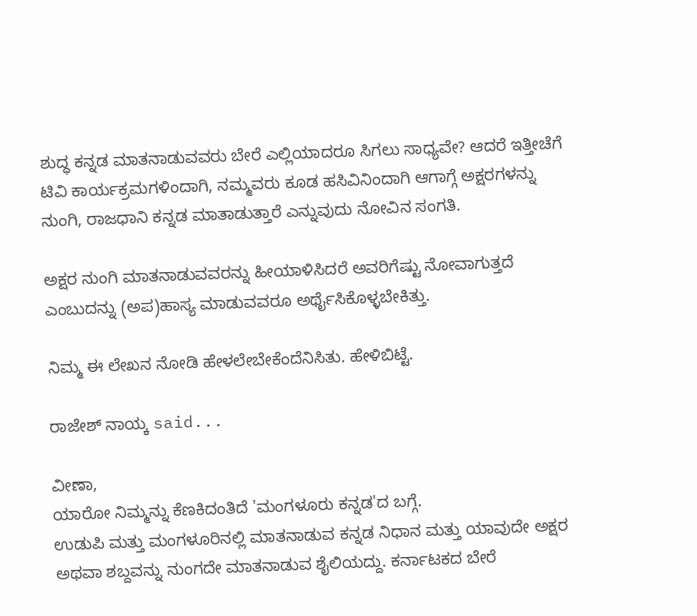ಶುದ್ಧ ಕನ್ನಡ ಮಾತನಾಡುವವರು ಬೇರೆ ಎಲ್ಲಿಯಾದರೂ ಸಿಗಲು ಸಾಧ್ಯವೇ? ಆದರೆ ಇತ್ತೀಚೆಗೆ ಟಿವಿ ಕಾರ್ಯಕ್ರಮಗಳಿಂದಾಗಿ, ನಮ್ಮವರು ಕೂಡ ಹಸಿವಿನಿಂದಾಗಿ ಆಗಾಗ್ಗೆ ಅಕ್ಷರಗಳನ್ನು ನುಂಗಿ, ರಾಜಧಾನಿ ಕನ್ನಡ ಮಾತಾಡುತ್ತಾರೆ ಎನ್ನುವುದು ನೋವಿನ ಸಂಗತಿ.

ಅಕ್ಷರ ನುಂಗಿ ಮಾತನಾಡುವವರನ್ನು ಹೀಯಾಳಿಸಿದರೆ ಅವರಿಗೆಷ್ಟು ನೋವಾಗುತ್ತದೆ ಎಂಬುದನ್ನು (ಅಪ)ಹಾಸ್ಯ ಮಾಡುವವರೂ ಅರ್ಥೈಸಿಕೊಳ್ಳಬೇಕಿತ್ತು.

ನಿಮ್ಮ ಈ ಲೇಖನ ನೋಡಿ ಹೇಳಲೇಬೇಕೆಂದೆನಿಸಿತು. ಹೇಳಿಬಿಟ್ಟೆ.

ರಾಜೇಶ್ ನಾಯ್ಕ said...

ವೀಣಾ,
ಯಾರೋ ನಿಮ್ಮನ್ನು ಕೆಣಕಿದಂತಿದೆ 'ಮಂಗಳೂರು ಕನ್ನಡ'ದ ಬಗ್ಗೆ.
ಉಡುಪಿ ಮತ್ತು ಮಂಗಳೂರಿನಲ್ಲಿ ಮಾತನಾಡುವ ಕನ್ನಡ ನಿಧಾನ ಮತ್ತು ಯಾವುದೇ ಅಕ್ಷರ ಅಥವಾ ಶಬ್ದವನ್ನು ನುಂಗದೇ ಮಾತನಾಡುವ ಶೈಲಿಯದ್ದು. ಕರ್ನಾಟಕದ ಬೇರೆ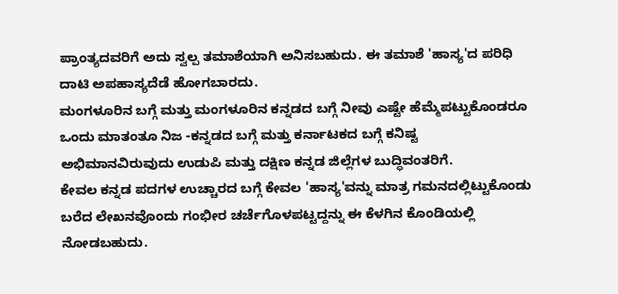ಪ್ರಾಂತ್ಯದವರಿಗೆ ಅದು ಸ್ವಲ್ಪ ತಮಾಶೆಯಾಗಿ ಅನಿಸಬಹುದು. ಈ ತಮಾಶೆ 'ಹಾಸ್ಯ'ದ ಪರಿಧಿ ದಾಟಿ ಅಪಹಾಸ್ಯದೆಡೆ ಹೋಗಬಾರದು.
ಮಂಗಳೂರಿನ ಬಗ್ಗೆ ಮತ್ತು ಮಂಗಳೂರಿನ ಕನ್ನಡದ ಬಗ್ಗೆ ನೀವು ಎಷ್ಟೇ ಹೆಮ್ಮೆಪಟ್ಟುಕೊಂಡರೂ ಒಂದು ಮಾತಂತೂ ನಿಜ -ಕನ್ನಡದ ಬಗ್ಗೆ ಮತ್ತು ಕರ್ನಾಟಕದ ಬಗ್ಗೆ ಕನಿಷ್ಟ ಅಭಿಮಾನವಿರುವುದು ಉಡುಪಿ ಮತ್ತು ದಕ್ಷಿಣ ಕನ್ನಡ ಜಿಲ್ಲೆಗಳ ಬುದ್ಧಿವಂತರಿಗೆ.
ಕೇವಲ ಕನ್ನಡ ಪದಗಳ ಉಚ್ಚಾರದ ಬಗ್ಗೆ ಕೇವಲ 'ಹಾಸ್ಯ'ವನ್ನು ಮಾತ್ರ ಗಮನದಲ್ಲಿಟ್ಟುಕೊಂಡು ಬರೆದ ಲೇಖನವೊಂದು ಗಂಭೀರ ಚರ್ಚೆಗೊಳಪಟ್ಟದ್ದನ್ನು ಈ ಕೆಳಗಿನ ಕೊಂಡಿಯಲ್ಲಿ ನೋಡಬಹುದು.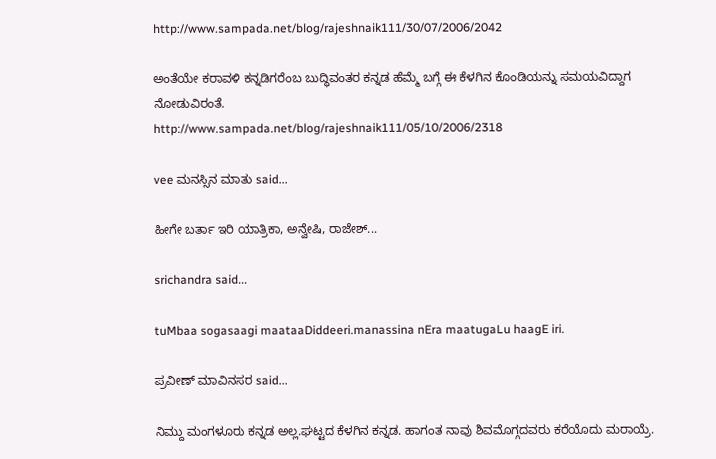http://www.sampada.net/blog/rajeshnaik111/30/07/2006/2042

ಅಂತೆಯೇ ಕರಾವಳಿ ಕನ್ನಡಿಗರೆಂಬ ಬುದ್ಧಿವಂತರ ಕನ್ನಡ ಹೆಮ್ಮೆ ಬಗ್ಗೆ ಈ ಕೆಳಗಿನ ಕೊಂಡಿಯನ್ನು ಸಮಯವಿದ್ದಾಗ ನೋಡುವಿರಂತೆ.
http://www.sampada.net/blog/rajeshnaik111/05/10/2006/2318

vee ಮನಸ್ಸಿನ ಮಾತು said...

ಹೀಗೇ ಬರ್ತಾ ಇರಿ ಯಾತ್ರಿಕಾ, ಅನ್ವೇಷಿ, ರಾಜೇಶ್...

srichandra said...

tuMbaa sogasaagi maataaDiddeeri.manassina nEra maatugaLu haagE iri.

ಪ್ರವೀಣ್ ಮಾವಿನಸರ said...

ನಿಮ್ದು ಮಂಗಳೂರು ಕನ್ನಡ ಅಲ್ಲ.ಘಟ್ಟದ ಕೆಳಗಿನ ಕನ್ನಡ. ಹಾಗಂತ ನಾವು ಶಿವಮೊಗ್ಗದವರು ಕರೆಯೊದು ಮರಾಯ್ರೆ.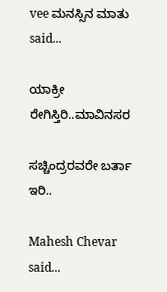vee ಮನಸ್ಸಿನ ಮಾತು said...

ಯಾಕ್ರೀ ರೇಗಿಸ್ತಿರಿ..ಮಾವಿನಸರ

ಸಚ್ಚಿಂದ್ರರವರೇ ಬರ್ತಾ ಇರಿ..

Mahesh Chevar said...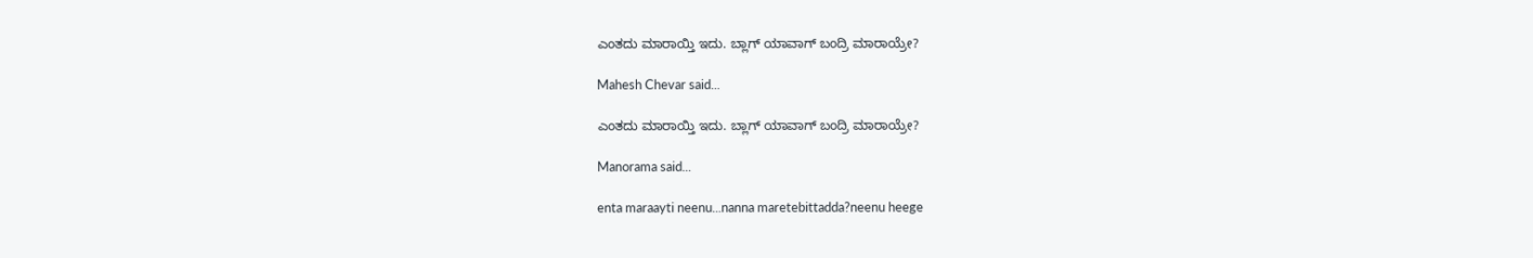ಎಂತದು ಮಾರಾಯ್ತಿ ಇದು. ಬ್ಲಾಗ್ ಯಾವಾಗ್ ಬಂದ್ರಿ ಮಾರಾಯ್ರೇ?

Mahesh Chevar said...

ಎಂತದು ಮಾರಾಯ್ತಿ ಇದು. ಬ್ಲಾಗ್ ಯಾವಾಗ್ ಬಂದ್ರಿ ಮಾರಾಯ್ರೇ?

Manorama said...

enta maraayti neenu...nanna maretebittadda?neenu heege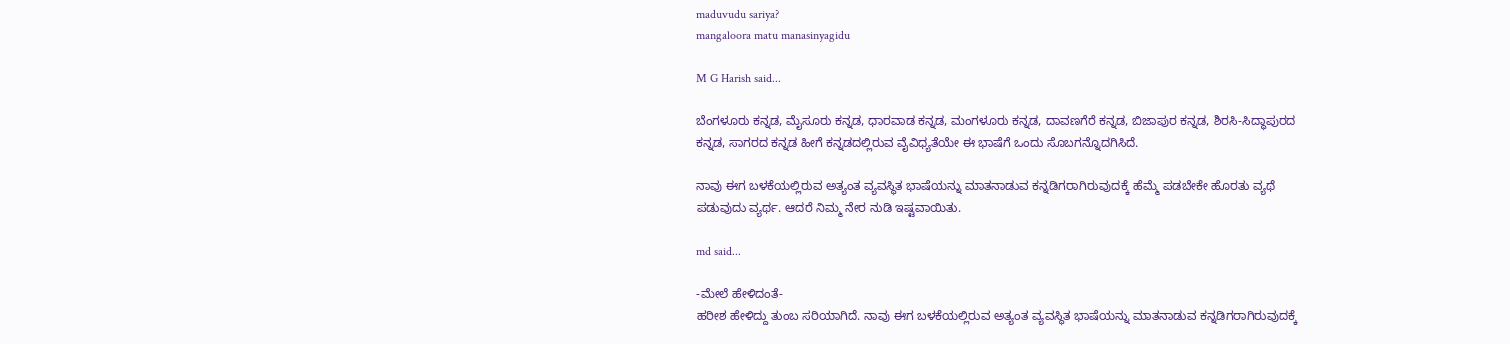maduvudu sariya?
mangaloora matu manasinyagidu

M G Harish said...

ಬೆಂಗಳೂರು ಕನ್ನಡ, ಮೈಸೂರು ಕನ್ನಡ, ಧಾರವಾಡ ಕನ್ನಡ, ಮಂಗಳೂರು ಕನ್ನಡ, ದಾವಣಗೆರೆ ಕನ್ನಡ, ಬಿಜಾಪುರ ಕನ್ನಡ, ಶಿರಸಿ-ಸಿದ್ಧಾಪುರದ ಕನ್ನಡ, ಸಾಗರದ ಕನ್ನಡ ಹೀಗೆ ಕನ್ನಡದಲ್ಲಿರುವ ವೈವಿಧ್ಯತೆಯೇ ಈ ಭಾಷೆಗೆ ಒಂದು ಸೊಬಗನ್ನೊದಗಿಸಿದೆ.

ನಾವು ಈಗ ಬಳಕೆಯಲ್ಲಿರುವ ಅತ್ಯಂತ ವ್ಯವಸ್ಥಿತ ಭಾಷೆಯನ್ನು ಮಾತನಾಡುವ ಕನ್ನಡಿಗರಾಗಿರುವುದಕ್ಕೆ ಹೆಮ್ಮೆ ಪಡಬೇಕೇ ಹೊರತು ವ್ಯಥೆ ಪಡುವುದು ವ್ಯರ್ಥ. ಆದರೆ ನಿಮ್ಮ ನೇರ ನುಡಿ ಇಷ್ಟವಾಯಿತು.

md said...

-ಮೇಲೆ ಹೇಳಿದಂತೆ-
ಹರೀಶ ಹೇಳಿದ್ದು ತುಂಬ ಸರಿಯಾಗಿದೆ. ನಾವು ಈಗ ಬಳಕೆಯಲ್ಲಿರುವ ಅತ್ಯಂತ ವ್ಯವಸ್ಥಿತ ಭಾಷೆಯನ್ನು ಮಾತನಾಡುವ ಕನ್ನಡಿಗರಾಗಿರುವುದಕ್ಕೆ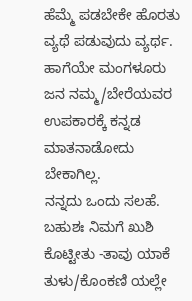ಹೆಮ್ಮೆ ಪಡಬೇಕೇ ಹೊರತು ವ್ಯಥೆ ಪಡುವುದು ವ್ಯರ್ಥ.
ಹಾಗೆಯೇ ಮಂಗಳೂರು ಜನ ನಮ್ಮ/ಬೇರೆಯವರ ಉಪಕಾರಕ್ಕೆ ಕನ್ನಡ ಮಾತನಾಡೋದು ಬೇಕಾಗಿಲ್ಲ.
ನನ್ನದು ಒಂದು ಸಲಹೆ. ಬಹುಶಃ ನಿಮಗೆ ಖುಶಿ ಕೊಟ್ಟೀತು -ತಾವು ಯಾಕೆ ತುಳು/ಕೊಂಕಣಿ ಯಲ್ಲೇ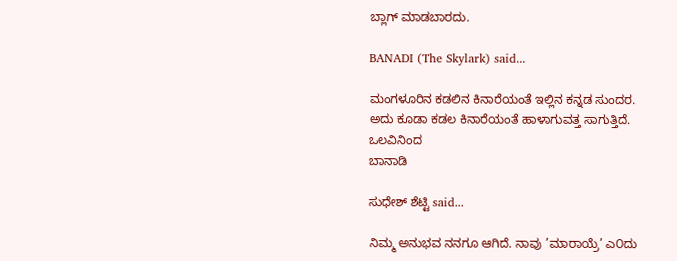ಬ್ಲಾಗ್ ಮಾಡಬಾರದು.

BANADI (The Skylark) said...

ಮಂಗಳೂರಿನ ಕಡಲಿನ ಕಿನಾರೆಯಂತೆ ಇಲ್ಲಿನ ಕನ್ನಡ ಸುಂದರ.
ಅದು ಕೂಡಾ ಕಡಲ ಕಿನಾರೆಯಂತೆ ಹಾಳಾಗುವತ್ತ ಸಾಗುತ್ತಿದೆ.
ಒಲವಿನಿಂದ
ಬಾನಾಡಿ

ಸುಧೇಶ್ ಶೆಟ್ಟಿ said...

ನಿಮ್ಮ ಅನುಭವ ನನಗೂ ಆಗಿದೆ. ನಾವು ’ಮಾರಾಯ್ರೆ’ ಎ೦ದು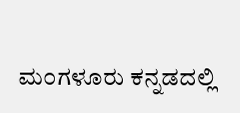ಮ೦ಗಳೂರು ಕನ್ನಡದಲ್ಲಿ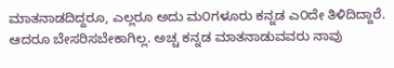ಮಾತನಾಡದಿದ್ದರೂ, ಎಲ್ಲರೂ ಅದು ಮ೦ಗಳೂರು ಕನ್ನಡ ಎ೦ದೇ ತಿಳಿದಿದ್ದಾರೆ. ಆದರೂ ಬೇಸರಿಸಬೇಕಾಗಿಲ್ಲ. ಅಚ್ಚ ಕನ್ನಡ ಮಾತನಾಡುವವರು ನಾವು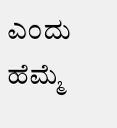ಎ೦ದು ಹೆಮ್ಮೆ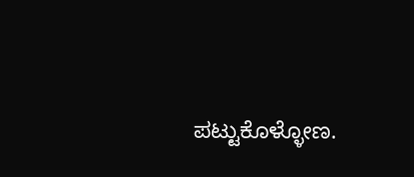ಪಟ್ಟುಕೊಳ್ಳೋಣ.